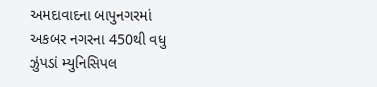અમદાવાદના બાપુનગરમાં અકબર નગરના 450થી વધુ ઝુંપડાં મ્યુનિસિપલ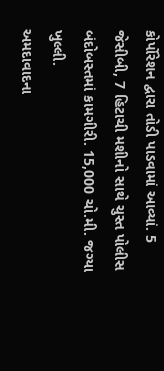કોર્પોરેશન દ્વારા તોડી પાડવામાં આવ્યાં. 5 જેસીબી, 7 હિટાચી મશીનો સાથે ચુસ્ત પોલીસ બંદોબસ્તમાં કામગીરી. 15,000 ચો.મી. જગ્યા ખુલ્લી.
અમદાવાદના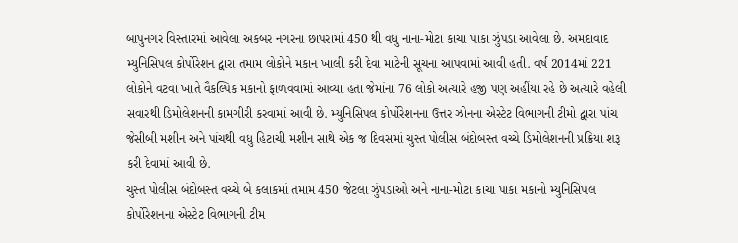બાપુનગર વિસ્તારમાં આવેલા અકબર નગરના છાપરામાં 450 થી વધુ નાના-મોટા કાચા પાકા ઝુંપડા આવેલા છે. અમદાવાદ મ્યુનિસિપલ કોર્પોરેશન દ્વારા તમામ લોકોને મકાન ખાલી કરી દેવા માટેની સૂચના આપવામાં આવી હતી. વર્ષ 2014માં 221 લોકોને વટવા ખાતે વૈકલ્પિક મકાનો ફાળવવામાં આવ્યા હતા જેમાંના 76 લોકો અત્યારે હજી પણ અહીંયા રહે છે અત્યારે વહેલી સવારથી ડિમોલેશનની કામગીરી કરવામાં આવી છે. મ્યુનિસિપલ કોર્પોરેશનના ઉત્તર ઝોનના એસ્ટેટ વિભાગની ટીમો દ્વારા પાંચ જેસીબી મશીન અને પાંચથી વધુ હિટાચી મશીન સાથે એક જ દિવસમાં ચુસ્ત પોલીસ બંદોબસ્ત વચ્ચે ડિમોલેશનની પ્રક્રિયા શરૂ કરી દેવામાં આવી છે.
ચુસ્ત પોલીસ બંદોબસ્ત વચ્ચે બે કલાકમાં તમામ 450 જેટલા ઝુંપડાઓ અને નાના-મોટા કાચા પાકા મકાનો મ્યુનિસિપલ કોર્પોરેશનના એસ્ટેટ વિભાગની ટીમ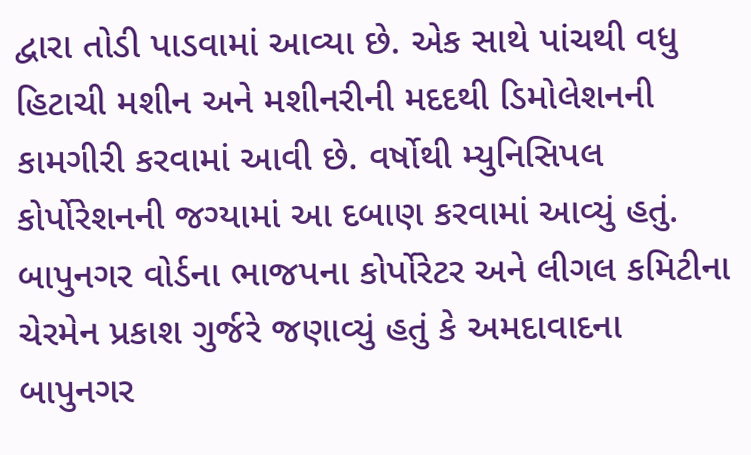દ્વારા તોડી પાડવામાં આવ્યા છે. એક સાથે પાંચથી વધુ હિટાચી મશીન અને મશીનરીની મદદથી ડિમોલેશનની કામગીરી કરવામાં આવી છે. વર્ષોથી મ્યુનિસિપલ કોર્પોરેશનની જગ્યામાં આ દબાણ કરવામાં આવ્યું હતું.
બાપુનગર વોર્ડના ભાજપના કોર્પોરેટર અને લીગલ કમિટીના ચેરમેન પ્રકાશ ગુર્જરે જણાવ્યું હતું કે અમદાવાદના બાપુનગર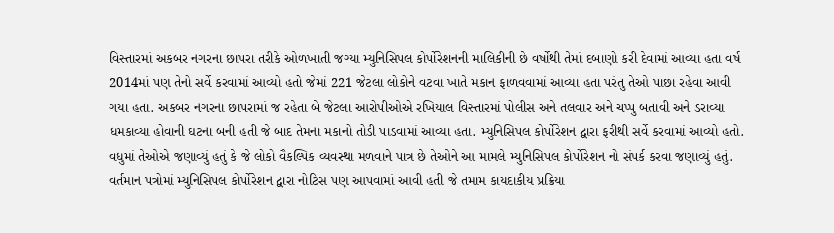વિસ્તારમાં અકબર નગરના છાપરા તરીકે ઓળખાતી જગ્યા મ્યુનિસિપલ કોર્પોરેશનની માલિકીની છે વર્ષોથી તેમાં દબાણો કરી દેવામાં આવ્યા હતા વર્ષ 2014માં પણ તેનો સર્વે કરવામાં આવ્યો હતો જેમાં 221 જેટલા લોકોને વટવા ખાતે મકાન ફાળવવામાં આવ્યા હતા પરંતુ તેઓ પાછા રહેવા આવી ગયા હતા. અકબર નગરના છાપરામાં જ રહેતા બે જેટલા આરોપીઓએ રખિયાલ વિસ્તારમાં પોલીસ અને તલવાર અને ચપ્પુ બતાવી અને ડરાવ્યા ધમકાવ્યા હોવાની ઘટના બની હતી જે બાદ તેમના મકાનો તોડી પાડવામાં આવ્યા હતા. મ્યુનિસિપલ કોર્પોરેશન દ્વારા ફરીથી સર્વે કરવામાં આવ્યો હતો.
વધુમાં તેઓએ જણાવ્યું હતું કે જે લોકો વૈકલ્પિક વ્યવસ્થા મળવાને પાત્ર છે તેઓને આ મામલે મ્યુનિસિપલ કોર્પોરેશન નો સંપર્ક કરવા જણાવ્યું હતું. વર્તમાન પત્રોમાં મ્યુનિસિપલ કોર્પોરેશન દ્વારા નોટિસ પણ આપવામાં આવી હતી જે તમામ કાયદાકીય પ્રક્રિયા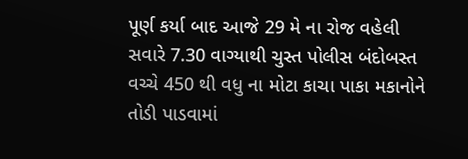પૂર્ણ કર્યા બાદ આજે 29 મે ના રોજ વહેલી સવારે 7.30 વાગ્યાથી ચુસ્ત પોલીસ બંદોબસ્ત વચ્ચે 450 થી વધુ ના મોટા કાચા પાકા મકાનોને તોડી પાડવામાં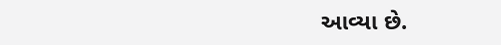આવ્યા છે.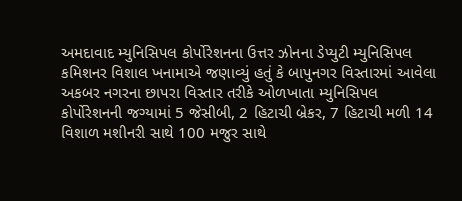અમદાવાદ મ્યુનિસિપલ કોર્પોરેશનના ઉત્તર ઝોનના ડેપ્યુટી મ્યુનિસિપલ કમિશનર વિશાલ ખનામાએ જણાવ્યું હતું કે બાપુનગર વિસ્તારમાં આવેલા અકબર નગરના છાપરા વિસ્તાર તરીકે ઓળખાતા મ્યુનિસિપલ કોર્પોરેશનની જગ્યામાં 5 જેસીબી, 2 હિટાચી બ્રેકર, 7 હિટાચી મળી 14 વિશાળ મશીનરી સાથે 100 મજુર સાથે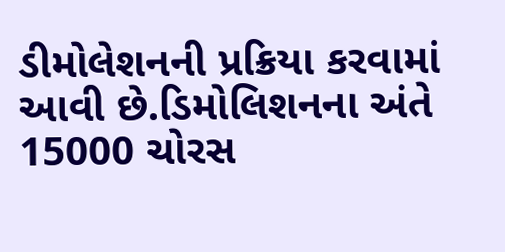ડીમોલેશનની પ્રક્રિયા કરવામાં આવી છે.ડિમોલિશનના અંતે 15000 ચોરસ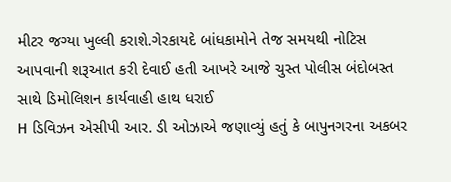મીટર જગ્યા ખુલ્લી કરાશે.ગેરકાયદે બાંધકામોને તેજ સમયથી નોટિસ આપવાની શરૂઆત કરી દેવાઈ હતી આખરે આજે ચુસ્ત પોલીસ બંદોબસ્ત સાથે ડિમોલિશન કાર્યવાહી હાથ ધરાઈ
H ડિવિઝન એસીપી આર. ડી ઓઝાએ જણાવ્યું હતું કે બાપુનગરના અકબર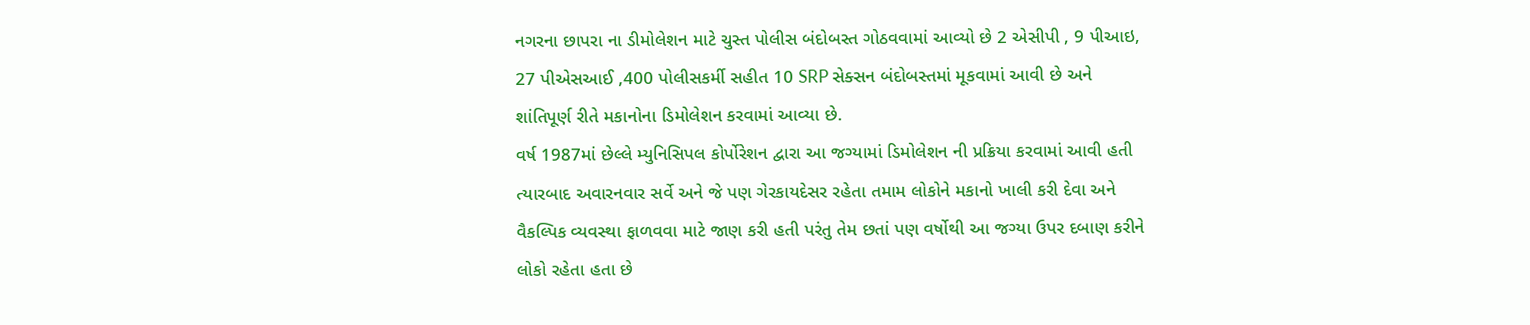નગરના છાપરા ના ડીમોલેશન માટે ચુસ્ત પોલીસ બંદોબસ્ત ગોઠવવામાં આવ્યો છે 2 એસીપી , 9 પીઆઇ, 27 પીએસઆઈ ,400 પોલીસકર્મી સહીત 10 SRP સેક્સન બંદોબસ્તમાં મૂકવામાં આવી છે અને શાંતિપૂર્ણ રીતે મકાનોના ડિમોલેશન કરવામાં આવ્યા છે.
વર્ષ 1987માં છેલ્લે મ્યુનિસિપલ કોર્પોરેશન દ્વારા આ જગ્યામાં ડિમોલેશન ની પ્રક્રિયા કરવામાં આવી હતી ત્યારબાદ અવારનવાર સર્વે અને જે પણ ગેરકાયદેસર રહેતા તમામ લોકોને મકાનો ખાલી કરી દેવા અને વૈકલ્પિક વ્યવસ્થા ફાળવવા માટે જાણ કરી હતી પરંતુ તેમ છતાં પણ વર્ષોથી આ જગ્યા ઉપર દબાણ કરીને લોકો રહેતા હતા છે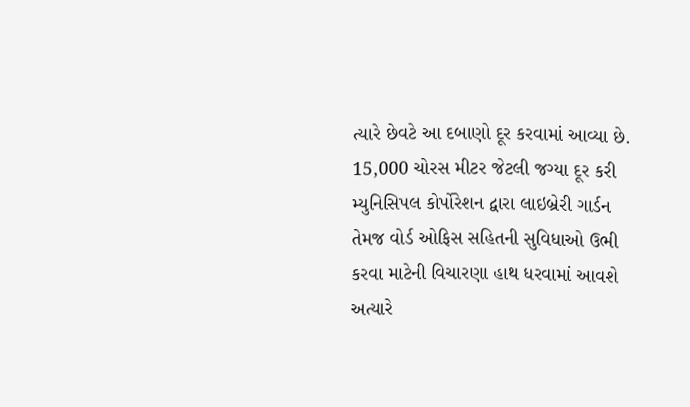ત્યારે છેવટે આ દબાણો દૂર કરવામાં આવ્યા છે.
15,000 ચોરસ મીટર જેટલી જગ્યા દૂર કરી મ્યુનિસિપલ કોર્પોરેશન દ્વારા લાઇબ્રેરી ગાર્ડન તેમજ વોર્ડ ઓફિસ સહિતની સુવિધાઓ ઉભી કરવા માટેની વિચારણા હાથ ધરવામાં આવશે અત્યારે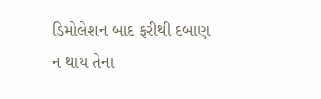ડિમોલેશન બાદ ફરીથી દબાણ ન થાય તેના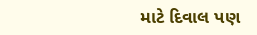માટે દિવાલ પણ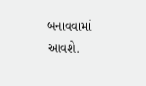બનાવવામાં આવશે.